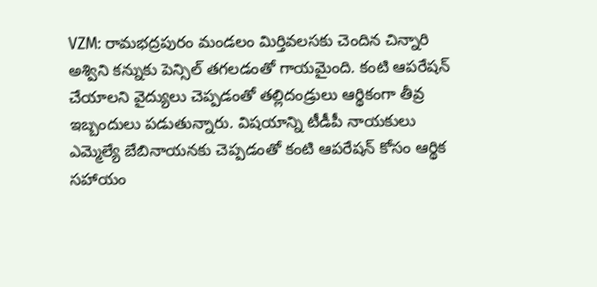VZM: రామభద్రపురం మండలం మిర్తివలసకు చెందిన చిన్నారి అశ్విని కన్నుకు పెన్సిల్ తగలడంతో గాయమైంది. కంటి ఆపరేషన్ చేయాలని వైద్యులు చెప్పడంతో తల్లిదండ్రులు ఆర్థికంగా తీవ్ర ఇబ్బందులు పడుతున్నారు. విషయాన్ని టీడీపీ నాయకులు ఎమ్మెల్యే బేబినాయనకు చెప్పడంతో కంటి ఆపరేషన్ కోసం ఆర్థిక సహాయం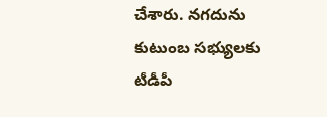చేశారు. నగదును కుటుంబ సభ్యులకు టీడీపీ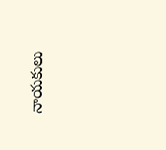నాయకులు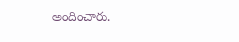అందించారు.